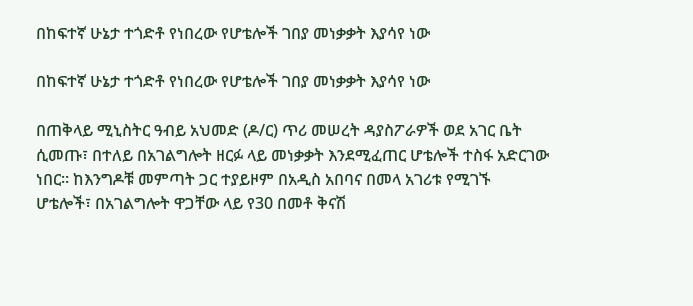በከፍተኛ ሁኔታ ተጎድቶ የነበረው የሆቴሎች ገበያ መነቃቃት እያሳየ ነው

በከፍተኛ ሁኔታ ተጎድቶ የነበረው የሆቴሎች ገበያ መነቃቃት እያሳየ ነው

በጠቅላይ ሚኒስትር ዓብይ አህመድ (ዶ/ር) ጥሪ መሠረት ዳያስፖራዎች ወደ አገር ቤት ሲመጡ፣ በተለይ በአገልግሎት ዘርፉ ላይ መነቃቃት እንደሚፈጠር ሆቴሎች ተስፋ አድርገው ነበር። ከእንግዶቹ መምጣት ጋር ተያይዞም በአዲስ አበባና በመላ አገሪቱ የሚገኙ ሆቴሎች፣ በአገልግሎት ዋጋቸው ላይ የ30 በመቶ ቅናሽ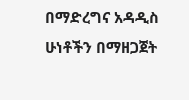በማድረግና አዳዲስ ሁነቶችን በማዘጋጀት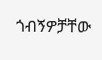ጎብኝዎቻቸው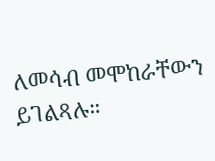ለመሳብ መሞከራቸውን ይገልጻሉ።